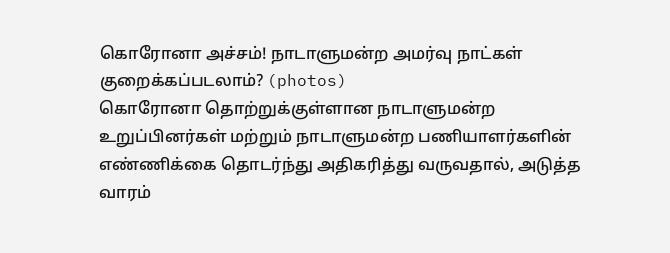கொரோனா அச்சம்! நாடாளுமன்ற அமர்வு நாட்கள் குறைக்கப்படலாம்? (photos)
கொரோனா தொற்றுக்குள்ளான நாடாளுமன்ற உறுப்பினர்கள் மற்றும் நாடாளுமன்ற பணியாளர்களின் எண்ணிக்கை தொடர்ந்து அதிகரித்து வருவதால், அடுத்த வாரம்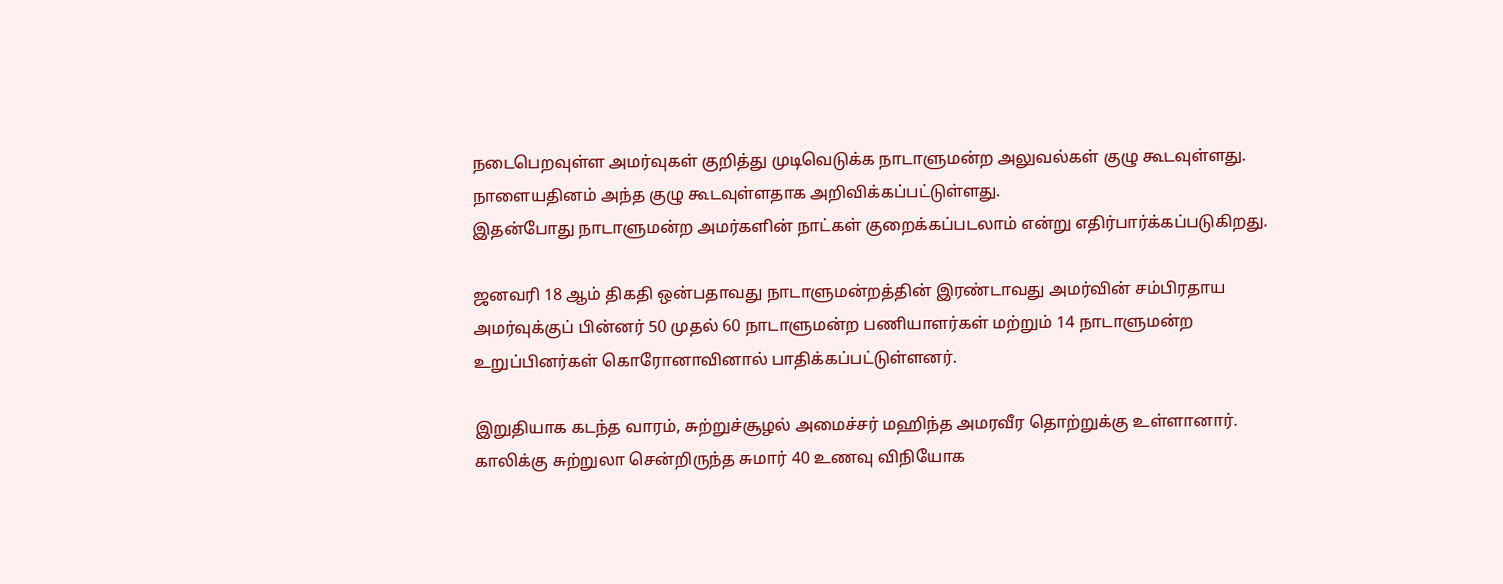நடைபெறவுள்ள அமர்வுகள் குறித்து முடிவெடுக்க நாடாளுமன்ற அலுவல்கள் குழு கூடவுள்ளது.
நாளையதினம் அந்த குழு கூடவுள்ளதாக அறிவிக்கப்பட்டுள்ளது.
இதன்போது நாடாளுமன்ற அமர்களின் நாட்கள் குறைக்கப்படலாம் என்று எதிர்பார்க்கப்படுகிறது.

ஜனவரி 18 ஆம் திகதி ஒன்பதாவது நாடாளுமன்றத்தின் இரண்டாவது அமர்வின் சம்பிரதாய அமர்வுக்குப் பின்னர் 50 முதல் 60 நாடாளுமன்ற பணியாளர்கள் மற்றும் 14 நாடாளுமன்ற உறுப்பினர்கள் கொரோனாவினால் பாதிக்கப்பட்டுள்ளனர்.

இறுதியாக கடந்த வாரம், சுற்றுச்சூழல் அமைச்சர் மஹிந்த அமரவீர தொற்றுக்கு உள்ளானார்.
காலிக்கு சுற்றுலா சென்றிருந்த சுமார் 40 உணவு விநியோக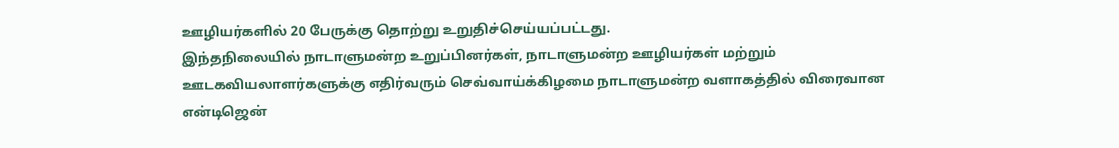ஊழியர்களில் 20 பேருக்கு தொற்று உறுதிச்செய்யப்பட்டது.
இந்தநிலையில் நாடாளுமன்ற உறுப்பினர்கள், நாடாளுமன்ற ஊழியர்கள் மற்றும் ஊடகவியலாளர்களுக்கு எதிர்வரும் செவ்வாய்க்கிழமை நாடாளுமன்ற வளாகத்தில் விரைவான என்டிஜென்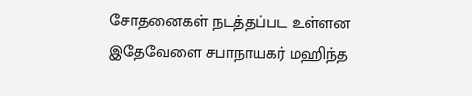சோதனைகள் நடத்தப்பட உள்ளன
இதேவேளை சபாநாயகர் மஹிந்த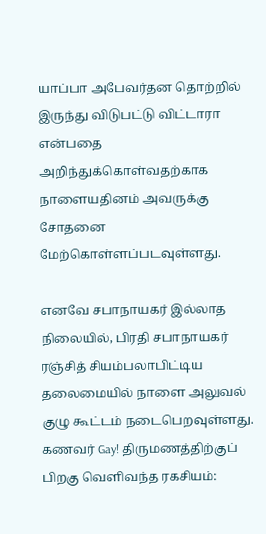யாப்பா அபேவர்தன தொற்றில் இருந்து விடுபட்டு விட்டாரா என்பதை அறிந்துக்கொள்வதற்காக நாளையதினம் அவருக்கு சோதனை மேற்கொள்ளப்படவுள்ளது.

எனவே சபாநாயகர் இல்லாத நிலையில், பிரதி சபாநாயகர் ரஞ்சித் சியம்பலாபிட்டிய தலைமையில் நாளை அலுவல் குழு கூட்டம் நடைபெறவுள்ளது.
கணவர் Gay! திருமணத்திற்குப் பிறகு வெளிவந்த ரகசியம்: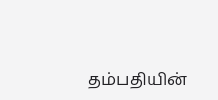தம்பதியின்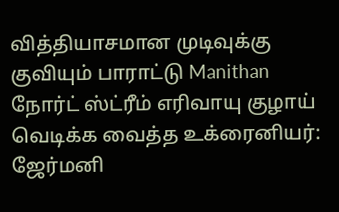வித்தியாசமான முடிவுக்கு குவியும் பாராட்டு Manithan
நோர்ட் ஸ்ட்ரீம் எரிவாயு குழாய் வெடிக்க வைத்த உக்ரைனியர்: ஜேர்மனி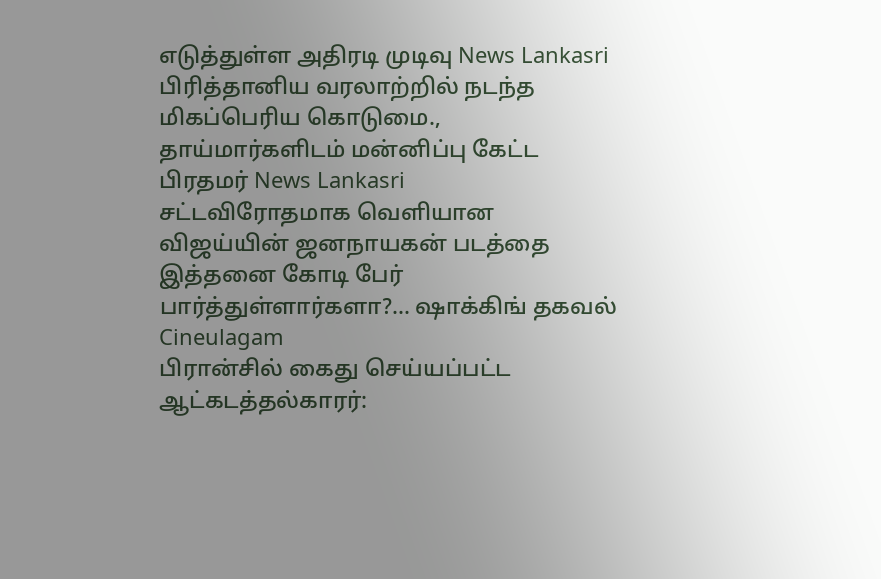எடுத்துள்ள அதிரடி முடிவு News Lankasri
பிரித்தானிய வரலாற்றில் நடந்த மிகப்பெரிய கொடுமை., தாய்மார்களிடம் மன்னிப்பு கேட்ட பிரதமர் News Lankasri
சட்டவிரோதமாக வெளியான விஜய்யின் ஜனநாயகன் படத்தை இத்தனை கோடி பேர் பார்த்துள்ளார்களா?... ஷாக்கிங் தகவல் Cineulagam
பிரான்சில் கைது செய்யப்பட்ட ஆட்கடத்தல்காரர்: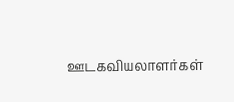ஊடகவியலாளர்கள்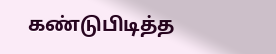கண்டுபிடித்த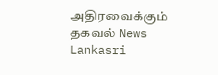அதிரவைக்கும் தகவல் News Lankasri